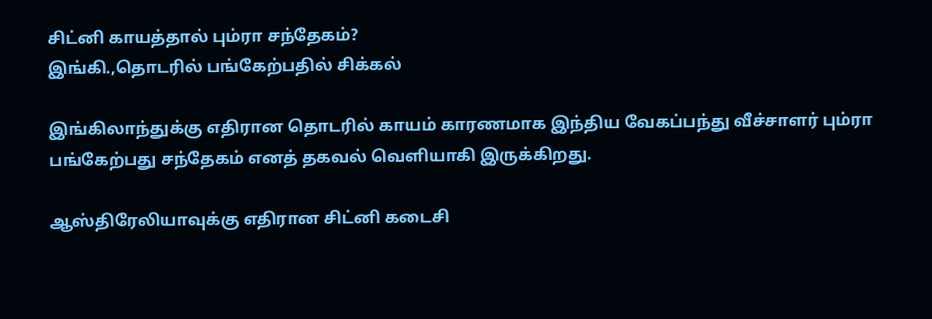சிட்னி காயத்தால் பும்ரா சந்தேகம்?
இங்கி.,தொடரில் பங்கேற்பதில் சிக்கல்

இங்கிலாந்துக்கு எதிரான தொடரில் காயம் காரணமாக இந்திய வேகப்பந்து வீச்சாளர் பும்ரா பங்கேற்பது சந்தேகம் எனத் தகவல் வெளியாகி இருக்கிறது.

ஆஸ்திரேலியாவுக்கு எதிரான சிட்னி கடைசி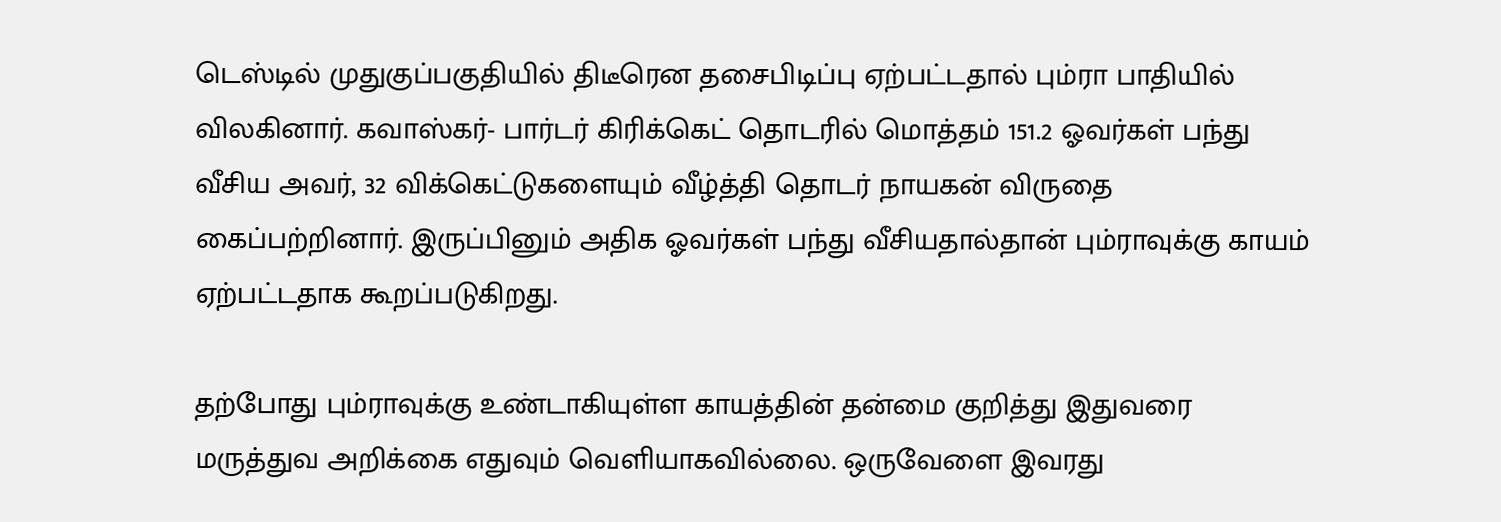டெஸ்டில் முதுகுப்பகுதியில் திடீரென தசைபிடிப்பு ஏற்பட்டதால் பும்ரா பாதியில் விலகினார். கவாஸ்கர்- பார்டர் கிரிக்கெட் தொடரில் மொத்தம் 151.2 ஓவர்கள் பந்து வீசிய அவர், 32 விக்கெட்டுகளையும் வீழ்த்தி தொடர் நாயகன் விருதை கைப்பற்றினார். இருப்பினும் அதிக ஓவர்கள் பந்து வீசியதால்தான் பும்ராவுக்கு காயம் ஏற்பட்டதாக கூறப்படுகிறது.

தற்போது பும்ராவுக்கு உண்டாகியுள்ள காயத்தின் தன்மை குறித்து இதுவரை மருத்துவ அறிக்கை எதுவும் வெளியாகவில்லை. ஒருவேளை இவரது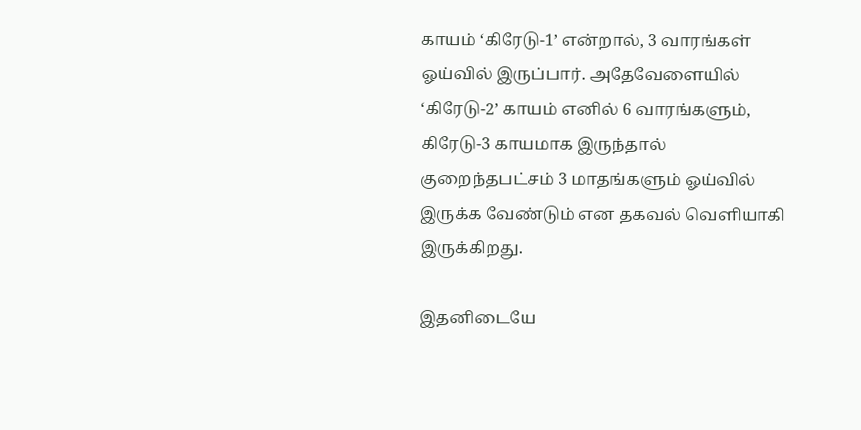காயம் ‘கிரேடு-1’ என்றால், 3 வாரங்கள் ஓய்வில் இருப்பார். அதேவேளையில் ‘கிரேடு-2’ காயம் எனில் 6 வாரங்களும், கிரேடு-3 காயமாக இருந்தால் குறைந்தபட்சம் 3 மாதங்களும் ஓய்வில் இருக்க வேண்டும் என தகவல் வெளியாகி இருக்கிறது.

இதனிடையே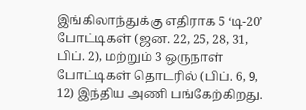இங்கிலாந்துக்கு எதிராக 5 ‘டி-20’ போட்டிகள் (ஜன. 22, 25, 28, 31, பிப். 2), மற்றும் 3 ஒருநாள் போட்டிகள் தொடரில் (பிப். 6, 9, 12) இந்திய அணி பங்கேற்கிறது.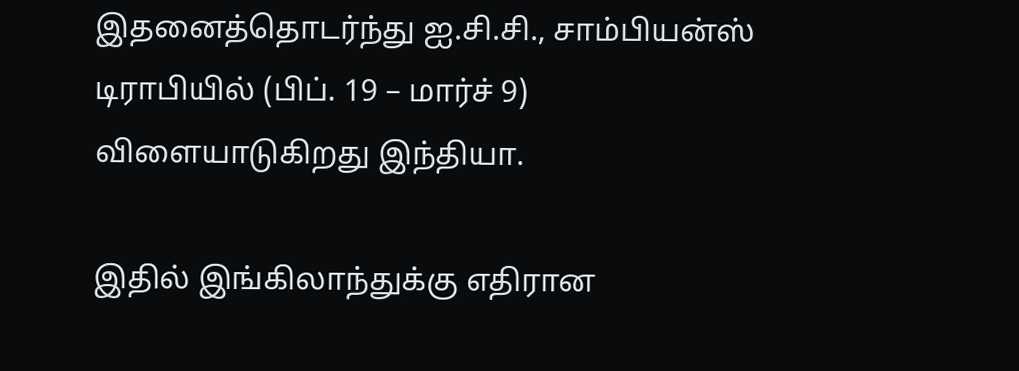இதனைத்தொடர்ந்து ஐ.சி.சி., சாம்பியன்ஸ் டிராபியில் (பிப். 19 – மார்ச் 9) விளையாடுகிறது இந்தியா.

இதில் இங்கிலாந்துக்கு எதிரான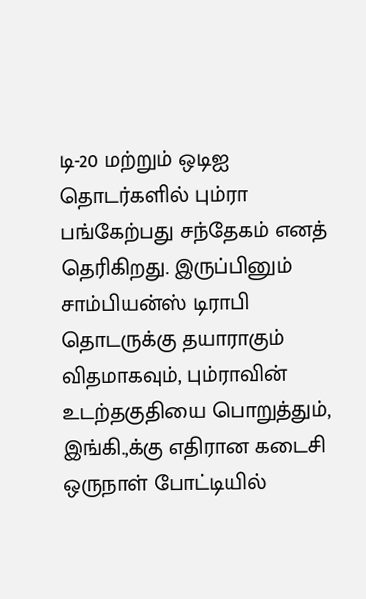டி-20 மற்றும் ஒடிஐ தொடர்களில் பும்ரா பங்கேற்பது சந்தேகம் எனத் தெரிகிறது. இருப்பினும் சாம்பியன்ஸ் டிராபி தொடருக்கு தயாராகும் விதமாகவும், பும்ராவின் உடற்தகுதியை பொறுத்தும், இங்கி.,க்கு எதிரான கடைசி ஒருநாள் போட்டியில்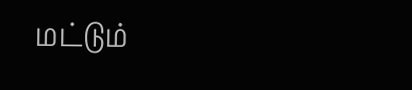மட்டும்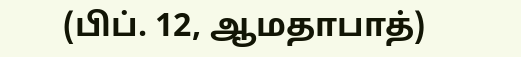(பிப். 12, ஆமதாபாத்)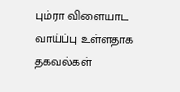பும்ரா விளையாட வாய்ப்பு உள்ளதாக தகவல்கள்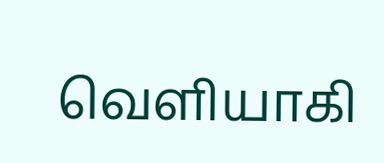வெளியாகி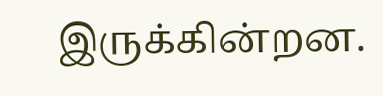இருக்கின்றன.